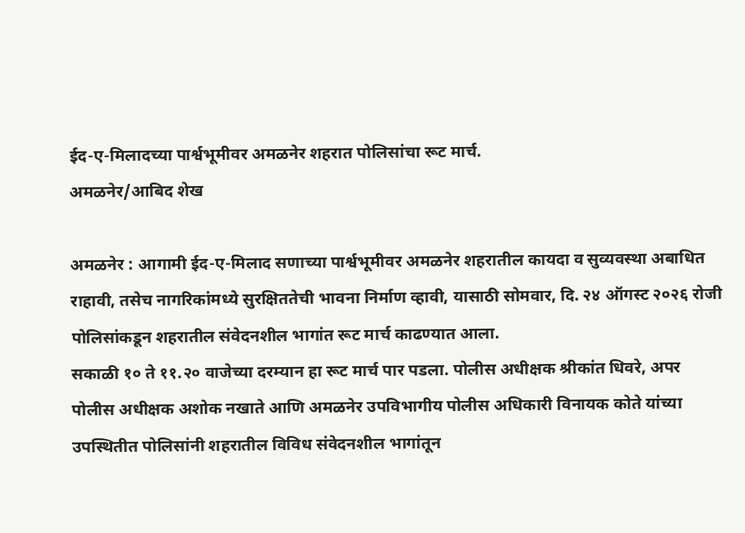ईद-ए-मिलादच्या पार्श्वभूमीवर अमळनेर शहरात पोलिसांचा रूट मार्च.
अमळनेर/आबिद शेख

अमळनेर : आगामी ईद-ए-मिलाद सणाच्या पार्श्वभूमीवर अमळनेर शहरातील कायदा व सुव्यवस्था अबाधित राहावी, तसेच नागरिकांमध्ये सुरक्षिततेची भावना निर्माण व्हावी, यासाठी सोमवार, दि. २४ ऑगस्ट २०२६ रोजी पोलिसांकडून शहरातील संवेदनशील भागांत रूट मार्च काढण्यात आला.
सकाळी १० ते ११.२० वाजेच्या दरम्यान हा रूट मार्च पार पडला. पोलीस अधीक्षक श्रीकांत धिवरे, अपर पोलीस अधीक्षक अशोक नखाते आणि अमळनेर उपविभागीय पोलीस अधिकारी विनायक कोते यांच्या उपस्थितीत पोलिसांनी शहरातील विविध संवेदनशील भागांतून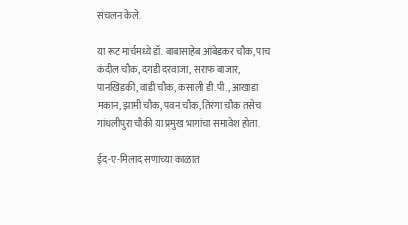संचलन केले.

या रूट मार्चमध्ये डॉ. बाबासाहेब आंबेडकर चौक, पाच कंदील चौक, दगडी दरवाजा, सराफ बाजार, पानखिडकी, वाडी चौक, कसाली डी.पी., आखाडा मकान, झामी चौक, पवन चौक, तिरंगा चौक तसेच गांधलीपुरा चौकी या प्रमुख भागांचा समावेश होता.

ईद-ए-मिलाद सणाच्या काळात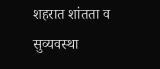शहरात शांतता व सुव्यवस्था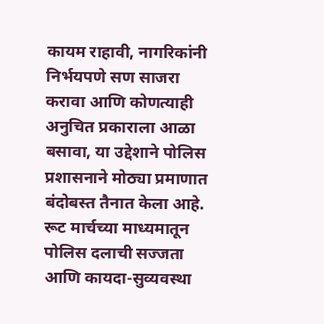कायम राहावी, नागरिकांनी निर्भयपणे सण साजरा करावा आणि कोणत्याही अनुचित प्रकाराला आळा बसावा, या उद्देशाने पोलिस प्रशासनाने मोठ्या प्रमाणात बंदोबस्त तैनात केला आहे. रूट मार्चच्या माध्यमातून पोलिस दलाची सज्जता आणि कायदा-सुव्यवस्था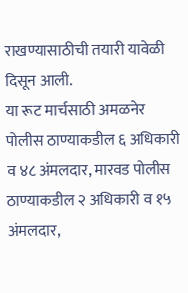राखण्यासाठीची तयारी यावेळी दिसून आली.
या रूट मार्चसाठी अमळनेर पोलीस ठाण्याकडील ६ अधिकारी व ४८ अंमलदार, मारवड पोलीस ठाण्याकडील २ अधिकारी व १५ अंमलदार,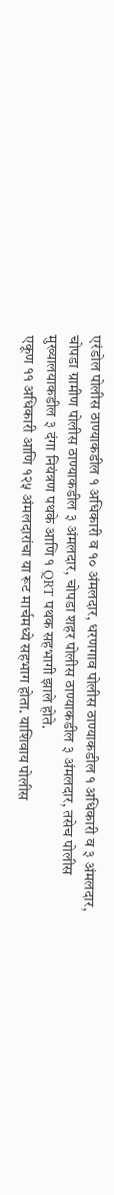एरंडोल पोलीस ठाण्याकडील १ अधिकारी व १० अंमलदार, धरणगाव पोलीस ठाण्याकडील १ अधिकारी व ३ अंमलदार, चोपडा ग्रामीण पोलीस ठाण्याकडील ३ अंमलदार, चोपडा शहर पोलीस ठाण्याकडील ३ अंमलदार, तसेच पोलीस मुख्यालयाकडील ३ दंगा नियंत्रण पथके आणि १ QRT पथक सहभागी झाले होते.
एकूण ११ अधिकारी आणि १२५ अंमलदारांचा या रूट मार्चमध्ये सहभाग होता. याशिवाय पोलीस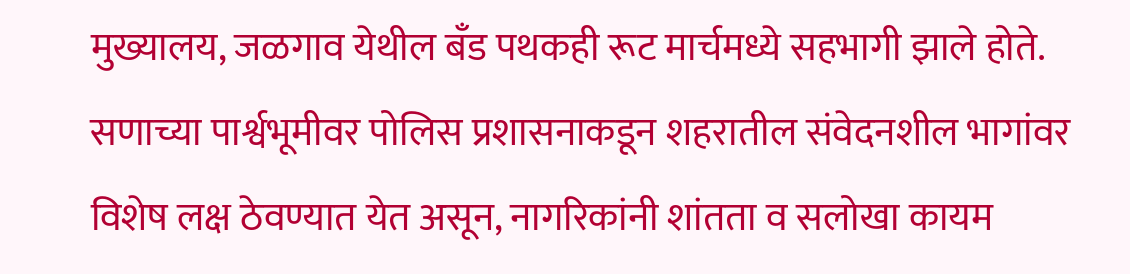मुख्यालय, जळगाव येथील बँड पथकही रूट मार्चमध्ये सहभागी झाले होते.
सणाच्या पार्श्वभूमीवर पोलिस प्रशासनाकडून शहरातील संवेदनशील भागांवर विशेष लक्ष ठेवण्यात येत असून, नागरिकांनी शांतता व सलोखा कायम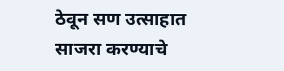ठेवून सण उत्साहात साजरा करण्याचे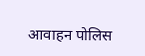आवाहन पोलिस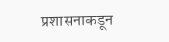प्रशासनाकडून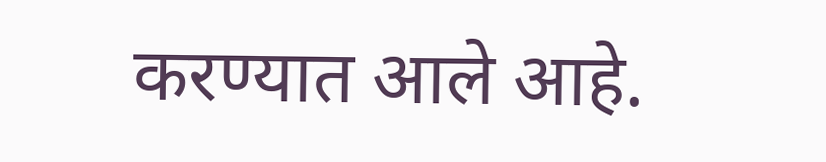करण्यात आले आहे.